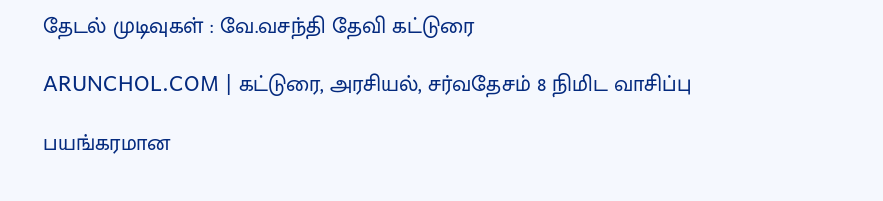தேடல் முடிவுகள் : வே.வசந்தி தேவி கட்டுரை

ARUNCHOL.COM | கட்டுரை, அரசியல், சர்வதேசம் 8 நிமிட வாசிப்பு

பயங்கரமான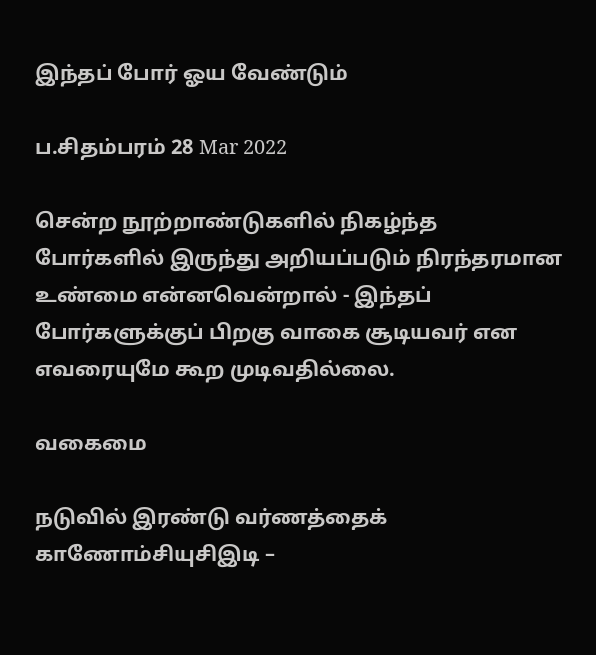இந்தப் போர் ஓய வேண்டும்

ப.சிதம்பரம் 28 Mar 2022

சென்ற நூற்றாண்டுகளில் நிகழ்ந்த போர்களில் இருந்து அறியப்படும் நிரந்தரமான உண்மை என்னவென்றால் - இந்தப் போர்களுக்குப் பிறகு வாகை சூடியவர் என எவரையுமே கூற முடிவதில்லை.

வகைமை

நடுவில் இரண்டு வர்ணத்தைக் காணோம்சியுசிஇடி –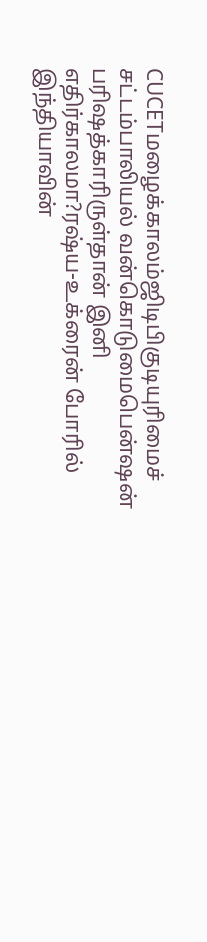CUCETமழைக்காலம்ஜிடிபிகுடியுரிமைச் சட்டம்பாலியல் வன்கொடுமைபென்ஷன் பரிஷத்காரிருள்தான் இனி எதிர்காலமா?ரஷ்ய-உக்ரைன் போரில் இந்தியாவின்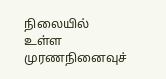நிலையில் உள்ள முரணநினைவுச்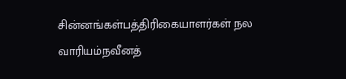சின்னங்கள்பத்திரிகையாளர்கள் நல வாரியம்நவீனத்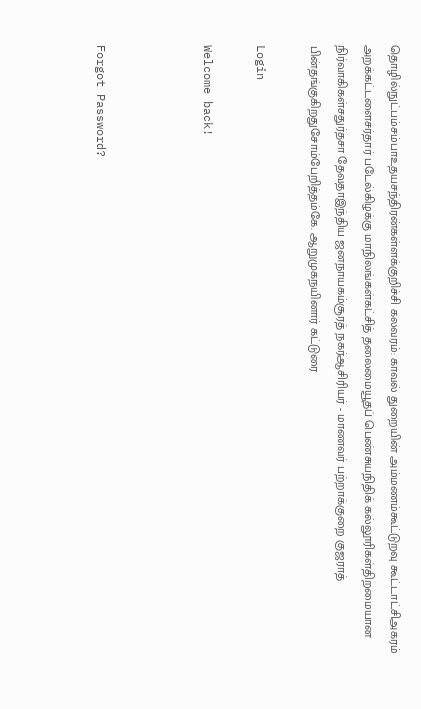தொழில்நுட்பம்சம்பாஉதயசந்திரன்கள்ளக்குறிச்சி கலவரம்: காவல் துறையின் அம்மணம்கூட்டுறவு கூட்டாட்சிஅகரம் அறக்கட்டளைசர்தார் படேல்கிழக்கு மாநிலங்கள்கட்சித் தலைமையூதப் பெண்சுயநிதிக் கல்லூரிகள்திறமையான நிர்வாகிகள்சதுர்தசா தேவதாஇந்திய ஜனநாயகம்சூரத் நகர்ஆசிரியர் - மாணவர் பற்றாக்குறை குஜராத் பின்தங்குகிறதுசோம்பேறித்தம்கே. ஆறுமுகநயினார் கட்டுரை

Login

Welcome back!



Forgot Password?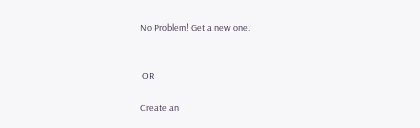No Problem! Get a new one.


 OR

Create an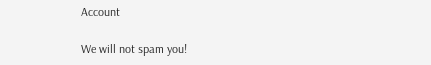Account

We will not spam you!